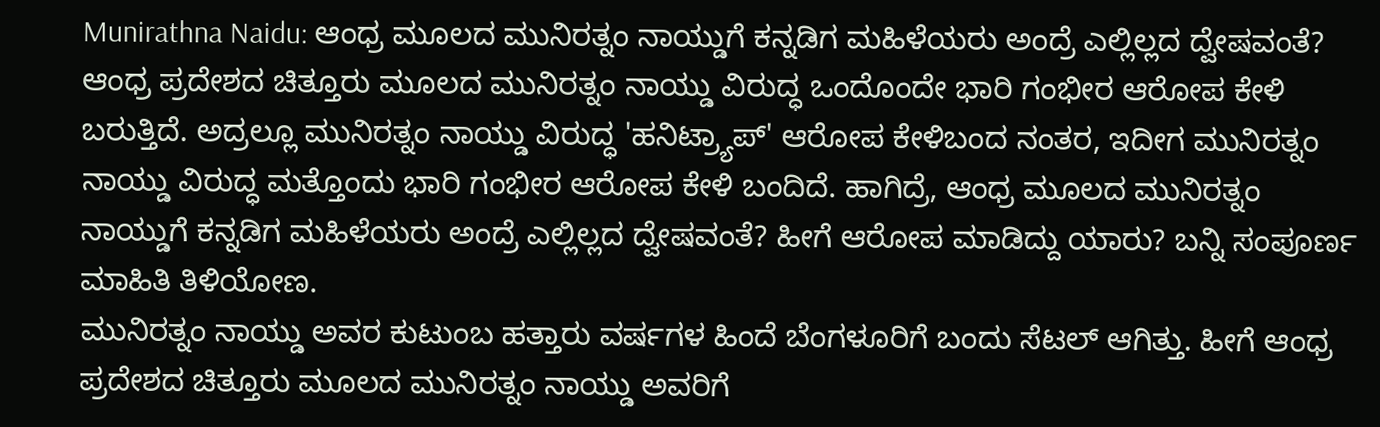Munirathna Naidu: ಆಂಧ್ರ ಮೂಲದ ಮುನಿರತ್ನಂ ನಾಯ್ಡುಗೆ ಕನ್ನಡಿಗ ಮಹಿಳೆಯರು ಅಂದ್ರೆ ಎಲ್ಲಿಲ್ಲದ ದ್ವೇಷವಂತೆ?
ಆಂಧ್ರ ಪ್ರದೇಶದ ಚಿತ್ತೂರು ಮೂಲದ ಮುನಿರತ್ನಂ ನಾಯ್ಡು ವಿರುದ್ಧ ಒಂದೊಂದೇ ಭಾರಿ ಗಂಭೀರ ಆರೋಪ ಕೇಳಿ ಬರುತ್ತಿದೆ. ಅದ್ರಲ್ಲೂ ಮುನಿರತ್ನಂ ನಾಯ್ಡು ವಿರುದ್ಧ 'ಹನಿಟ್ರ್ಯಾಪ್' ಆರೋಪ ಕೇಳಿಬಂದ ನಂತರ, ಇದೀಗ ಮುನಿರತ್ನಂ ನಾಯ್ಡು ವಿರುದ್ಧ ಮತ್ತೊಂದು ಭಾರಿ ಗಂಭೀರ ಆರೋಪ ಕೇಳಿ ಬಂದಿದೆ. ಹಾಗಿದ್ರೆ, ಆಂಧ್ರ ಮೂಲದ ಮುನಿರತ್ನಂ ನಾಯ್ಡುಗೆ ಕನ್ನಡಿಗ ಮಹಿಳೆಯರು ಅಂದ್ರೆ ಎಲ್ಲಿಲ್ಲದ ದ್ವೇಷವಂತೆ? ಹೀಗೆ ಆರೋಪ ಮಾಡಿದ್ದು ಯಾರು? ಬನ್ನಿ ಸಂಪೂರ್ಣ ಮಾಹಿತಿ ತಿಳಿಯೋಣ.
ಮುನಿರತ್ನಂ ನಾಯ್ಡು ಅವರ ಕುಟುಂಬ ಹತ್ತಾರು ವರ್ಷಗಳ ಹಿಂದೆ ಬೆಂಗಳೂರಿಗೆ ಬಂದು ಸೆಟಲ್ ಆಗಿತ್ತು. ಹೀಗೆ ಆಂಧ್ರ ಪ್ರದೇಶದ ಚಿತ್ತೂರು ಮೂಲದ ಮುನಿರತ್ನಂ ನಾಯ್ಡು ಅವರಿಗೆ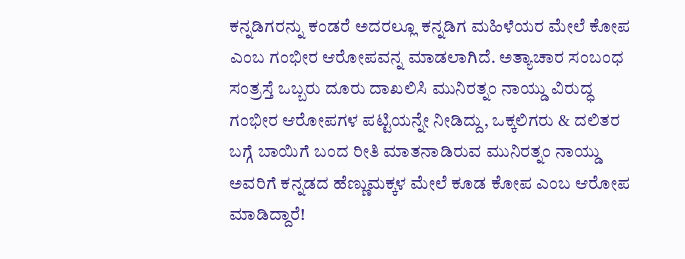ಕನ್ನಡಿಗರನ್ನು ಕಂಡರೆ ಅದರಲ್ಲೂ ಕನ್ನಡಿಗ ಮಹಿಳೆಯರ ಮೇಲೆ ಕೋಪ ಎಂಬ ಗಂಭೀರ ಆರೋಪವನ್ನ ಮಾಡಲಾಗಿದೆ. ಅತ್ಯಾಚಾರ ಸಂಬಂಧ ಸಂತ್ರಸ್ತೆ ಒಬ್ಬರು ದೂರು ದಾಖಲಿಸಿ ಮುನಿರತ್ನಂ ನಾಯ್ಡು ವಿರುದ್ಧ ಗಂಭೀರ ಆರೋಪಗಳ ಪಟ್ಟಿಯನ್ನೇ ನೀಡಿದ್ದು, ಒಕ್ಕಲಿಗರು & ದಲಿತರ ಬಗ್ಗೆ ಬಾಯಿಗೆ ಬಂದ ರೀತಿ ಮಾತನಾಡಿರುವ ಮುನಿರತ್ನಂ ನಾಯ್ಡು ಅವರಿಗೆ ಕನ್ನಡದ ಹೆಣ್ಣುಮಕ್ಕಳ ಮೇಲೆ ಕೂಡ ಕೋಪ ಎಂಬ ಆರೋಪ ಮಾಡಿದ್ದಾರೆ!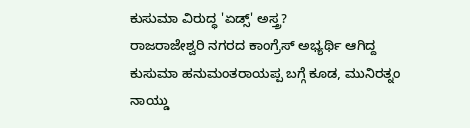ಕುಸುಮಾ ವಿರುದ್ಧ 'ಏಡ್ಸ್' ಅಸ್ತ್ರ?
ರಾಜರಾಜೇಶ್ವರಿ ನಗರದ ಕಾಂಗ್ರೆಸ್ ಅಭ್ಯರ್ಥಿ ಆಗಿದ್ದ ಕುಸುಮಾ ಹನುಮಂತರಾಯಪ್ಪ ಬಗ್ಗೆ ಕೂಡ, ಮುನಿರತ್ನಂ ನಾಯ್ಡು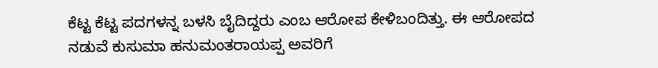ಕೆಟ್ಟ ಕೆಟ್ಟ ಪದಗಳನ್ನ ಬಳಸಿ ಬೈದಿದ್ದರು ಎಂಬ ಆರೋಪ ಕೇಳಿಬಂದಿತ್ತು. ಈ ಆರೋಪದ ನಡುವೆ ಕುಸುಮಾ ಹನುಮಂತರಾಯಪ್ಪ ಅವರಿಗೆ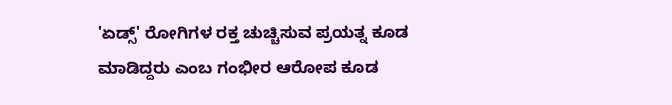'ಏಡ್ಸ್' ರೋಗಿಗಳ ರಕ್ತ ಚುಚ್ಚಿಸುವ ಪ್ರಯತ್ನ ಕೂಡ ಮಾಡಿದ್ದರು ಎಂಬ ಗಂಭೀರ ಆರೋಪ ಕೂಡ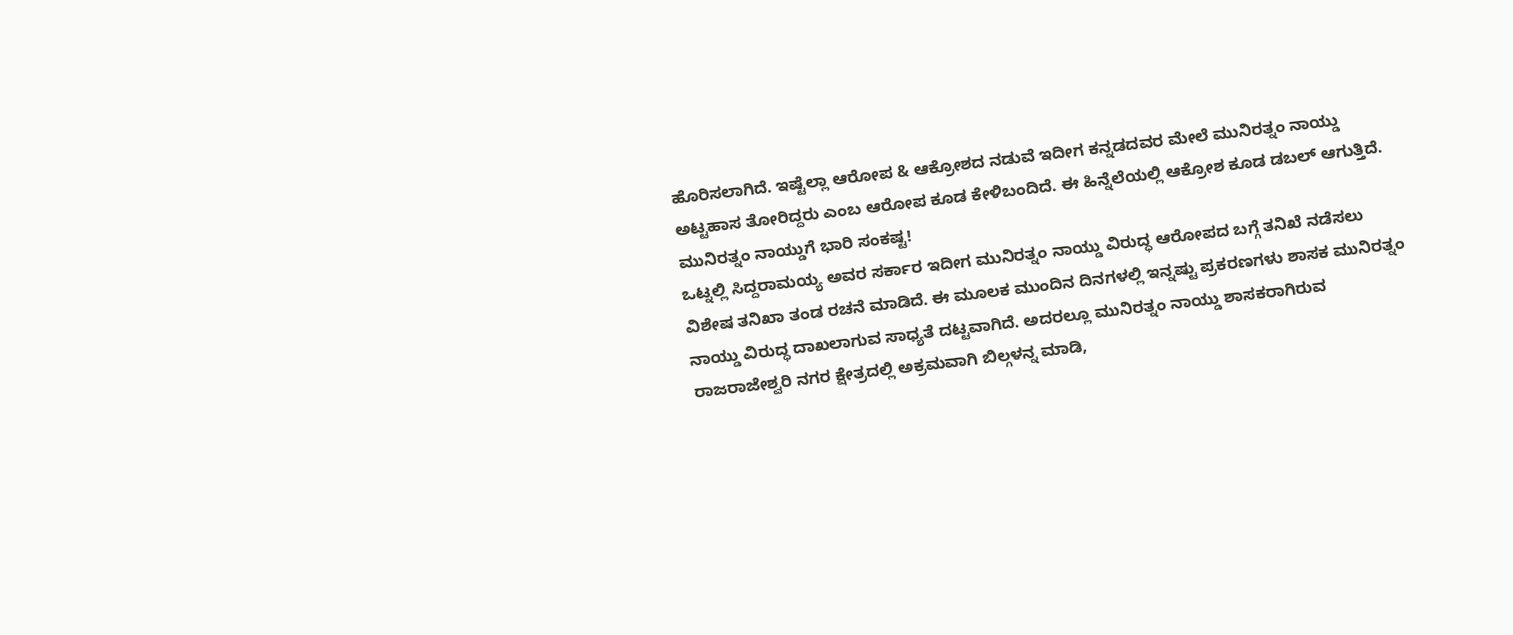ಹೊರಿಸಲಾಗಿದೆ. ಇಷ್ಟೆಲ್ಲಾ ಆರೋಪ & ಆಕ್ರೋಶದ ನಡುವೆ ಇದೀಗ ಕನ್ನಡದವರ ಮೇಲೆ ಮುನಿರತ್ನಂ ನಾಯ್ಡು ಅಟ್ಟಹಾಸ ತೋರಿದ್ದರು ಎಂಬ ಆರೋಪ ಕೂಡ ಕೇಳಿಬಂದಿದೆ. ಈ ಹಿನ್ನೆಲೆಯಲ್ಲಿ ಆಕ್ರೋಶ ಕೂಡ ಡಬಲ್ ಆಗುತ್ತಿದೆ.
ಮುನಿರತ್ನಂ ನಾಯ್ಡುಗೆ ಭಾರಿ ಸಂಕಷ್ಟ!
ಒಟ್ನಲ್ಲಿ ಸಿದ್ದರಾಮಯ್ಯ ಅವರ ಸರ್ಕಾರ ಇದೀಗ ಮುನಿರತ್ನಂ ನಾಯ್ಡು ವಿರುದ್ಧ ಆರೋಪದ ಬಗ್ಗೆ ತನಿಖೆ ನಡೆಸಲು ವಿಶೇಷ ತನಿಖಾ ತಂಡ ರಚನೆ ಮಾಡಿದೆ. ಈ ಮೂಲಕ ಮುಂದಿನ ದಿನಗಳಲ್ಲಿ ಇನ್ನಷ್ಟು ಪ್ರಕರಣಗಳು ಶಾಸಕ ಮುನಿರತ್ನಂ ನಾಯ್ಡು ವಿರುದ್ಧ ದಾಖಲಾಗುವ ಸಾಧ್ಯತೆ ದಟ್ಟವಾಗಿದೆ. ಅದರಲ್ಲೂ ಮುನಿರತ್ನಂ ನಾಯ್ಡು ಶಾಸಕರಾಗಿರುವ ರಾಜರಾಜೇಶ್ವರಿ ನಗರ ಕ್ಷೇತ್ರದಲ್ಲಿ ಅಕ್ರಮವಾಗಿ ಬಿಲ್ಗಳನ್ನ ಮಾಡಿ,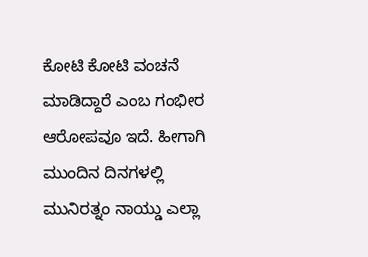ಕೋಟಿ ಕೋಟಿ ವಂಚನೆ ಮಾಡಿದ್ದಾರೆ ಎಂಬ ಗಂಭೀರ ಆರೋಪವೂ ಇದೆ. ಹೀಗಾಗಿ ಮುಂದಿನ ದಿನಗಳಲ್ಲಿ ಮುನಿರತ್ನಂ ನಾಯ್ಡು ಎಲ್ಲಾ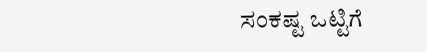ಸಂಕಷ್ಟ ಒಟ್ಟಿಗೆ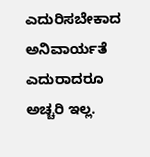ಎದುರಿಸಬೇಕಾದ ಅನಿವಾರ್ಯತೆ ಎದುರಾದರೂ ಅಚ್ಚರಿ ಇಲ್ಲ.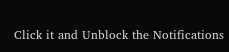Click it and Unblock the Notifications